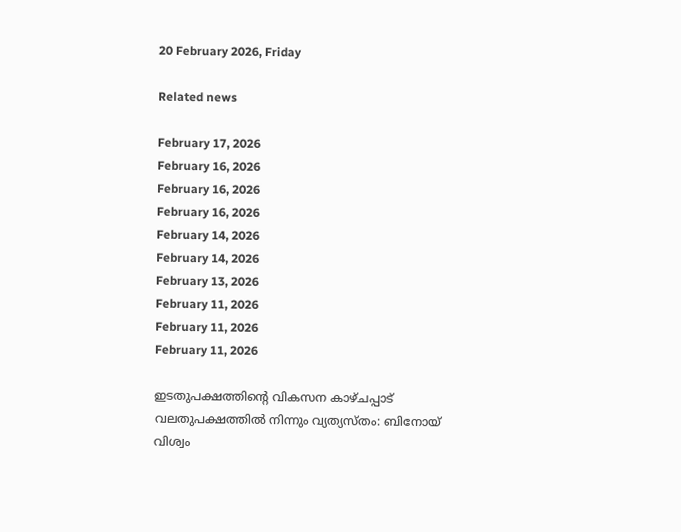20 February 2026, Friday

Related news

February 17, 2026
February 16, 2026
February 16, 2026
February 16, 2026
February 14, 2026
February 14, 2026
February 13, 2026
February 11, 2026
February 11, 2026
February 11, 2026

ഇടതുപക്ഷത്തിന്റെ വികസന കാഴ്ചപ്പാട് വലതുപക്ഷത്തില്‍ നിന്നും വ്യത്യസ്തം: ബിനോയ് വിശ്വം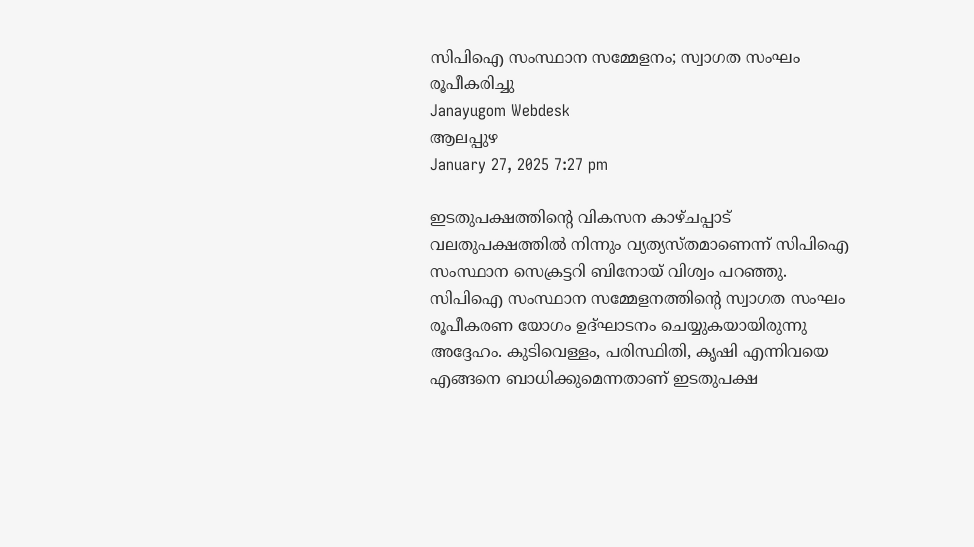സിപിഐ സംസ്ഥാന സമ്മേളനം; സ്വാഗത സംഘം രൂപീകരിച്ചു
Janayugom Webdesk
ആലപ്പുഴ
January 27, 2025 7:27 pm

ഇടതുപക്ഷത്തിന്റെ വികസന കാഴ്ചപ്പാട് വലതുപക്ഷത്തില്‍ നിന്നും വ്യത്യസ്തമാണെന്ന് സിപിഐ സംസ്ഥാന സെക്രട്ടറി ബിനോയ് വിശ്വം പറഞ്ഞു. സിപിഐ സംസ്ഥാന സമ്മേളനത്തിന്റെ സ്വാഗത സംഘം രൂപീകരണ യോഗം ഉദ്ഘാടനം ചെയ്യുകയായിരുന്നു അദ്ദേഹം. കുടിവെള്ളം, പരിസ്ഥിതി, കൃഷി എന്നിവയെ എങ്ങനെ ബാധിക്കുമെന്നതാണ് ഇടതുപക്ഷ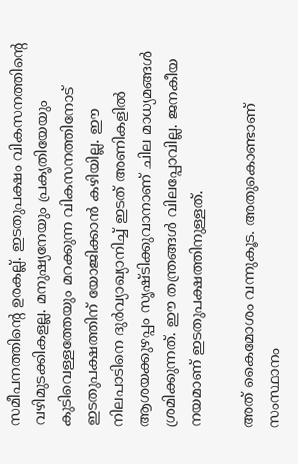സമീപനത്തിന്റെ ഉരകല്ല്. ഇടതുപക്ഷം വികസനത്തിന്റെ വഴിമുടക്കികളല്ല. മനുഷ്യനേയും പ്രകൃതിയേയും കുടിവെള്ളത്തേയും മറക്കുന്ന വികസനത്തിനോട് ഇടതുപക്ഷത്തിന് യോജിക്കാന്‍ കഴിയില്ല. ഈ നിലപാടിനെ ദുര്‍വ്യാഖ്യാനിച്ച് ഇടത് അണികളില്‍ ആശയക്കുഴപ്പം സൃഷ്ടിക്കുവാനാണ് ചില മാധ്യമങ്ങള്‍ ശ്രമിക്കുന്നത്. ഈ തന്ത്രങ്ങള്‍ വിലപ്പോവില്ല. ജനകീയ നയമാണ് ഇടതുപക്ഷത്തിനുള്ളത്.

അത് കൈമോശം വന്നുകൂട. അതുകൊണ്ടാണ് സംസ്ഥാനം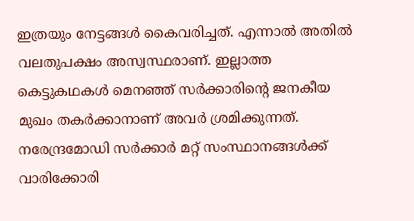ഇത്രയും നേട്ടങ്ങള്‍ കൈവരിച്ചത്. എന്നാല്‍ അതില്‍ വലതുപക്ഷം അസ്വസ്ഥരാണ്. ഇല്ലാത്ത കെട്ടുകഥകള്‍ മെനഞ്ഞ് സര്‍ക്കാരിന്റെ ജനകീയ മുഖം തകര്‍ക്കാനാണ് അവര്‍ ശ്രമിക്കുന്നത്. നരേന്ദ്രമോഡി സര്‍ക്കാര്‍ മറ്റ് സംസ്ഥാനങ്ങള്‍ക്ക് വാരിക്കോരി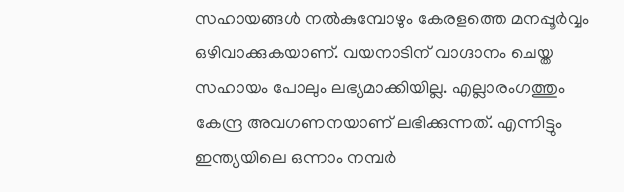സഹായങ്ങള്‍ നല്‍കുമ്പോഴും കേരളത്തെ മനപ്പൂര്‍വ്വം ഒഴിവാക്കുകയാണ്. വയനാടിന് വാഗ്ദാനം ചെയ്ത സഹായം പോലും ലഭ്യമാക്കിയില്ല. എല്ലാരംഗത്തും കേന്ദ്ര അവഗണനയാണ് ലഭിക്കുന്നത്. എന്നിട്ടും ഇന്ത്യയിലെ ഒന്നാം നമ്പര്‍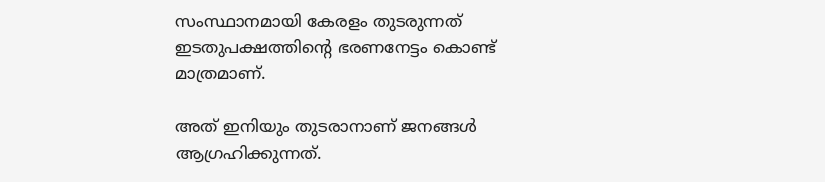സംസ്ഥാനമായി കേരളം തുടരുന്നത് ഇടതുപക്ഷത്തിന്റെ ഭരണനേട്ടം കൊണ്ട് മാത്രമാണ്.

അത് ഇനിയും തുടരാനാണ് ജനങ്ങള്‍ ആഗ്രഹിക്കുന്നത്.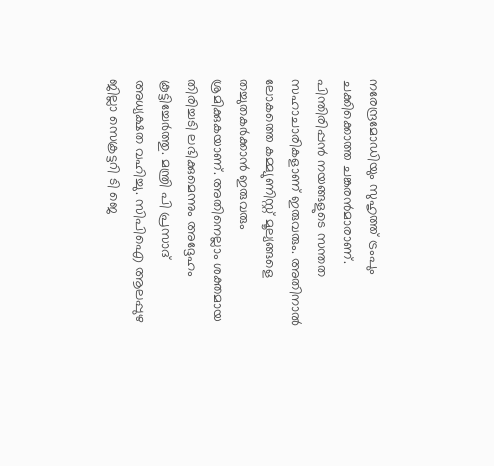നരേന്ദ്രമോഡിയും സുഹൃത്ത് ട്രംപും ചക്കിക്കൊത്ത ചങ്കരന്‍മാരാണ്. പിന്തിരിപ്പന്‍ നയങ്ങളുടെ സന്തത സഹാചാരികളാണ് ഇരുവരും. അതിനാല്‍ ലോകത്തെ കമ്മ്യുണിസ്റ്റ് മൂല്യങ്ങളെ തച്ചുതകര്‍ക്കാന്‍ ഇരുവരും ശ്രമിക്കുകയാണ്. അതിനെല്ലാം ശക്തമായ തിരിച്ചടി ലഭിക്കുമെന്നും അദ്ദേഹം കൂട്ടിച്ചേര്‍ത്തു. മന്ത്രി പി പ്രസാദ് അധ്യക്ഷത വഹിച്ചു. സിപിഐ ആലപ്പുഴ ജില്ലാ സെക്രട്ടറി ടി ജെ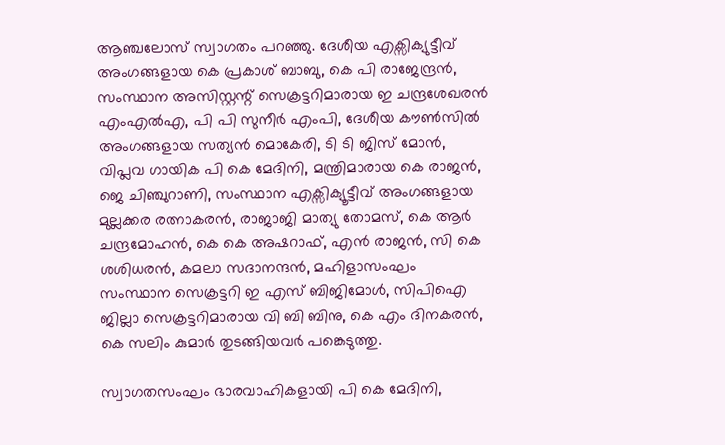ആഞ്ചലോസ് സ്വാഗതം പറഞ്ഞു. ദേശീയ എക്സിക്യുട്ടീവ് അംഗങ്ങളായ കെ പ്രകാശ് ബാബു, കെ പി രാജേന്ദ്രന്‍, സംസ്ഥാന അസിസ്റ്റന്റ് സെക്രട്ടറിമാരായ ഇ ചന്ദ്രശേഖരന്‍ എംഎല്‍എ, പി പി സുനീർ എംപി, ദേശീയ കൗൺസിൽ അംഗങ്ങളായ സത്യന്‍ മൊകേരി, ടി ടി ജിസ് മോന്‍, വിപ്ലവ ഗായിക പി കെ മേദിനി, മന്ത്രിമാരായ കെ രാജന്‍, ജെ ചിഞ്ചുറാണി, സംസ്ഥാന എക്സിക്യൂട്ടീവ് അംഗങ്ങളായ മുല്ലക്കര രത്നാകരൻ, രാജാജി മാത്യു തോമസ്, കെ ആർ ചന്ദ്രമോഹൻ, കെ കെ അഷറാഫ്, എൻ രാജൻ, സി കെ ശശിധരൻ, കമലാ സദാനന്ദൻ, മഹിളാസംഘം സംസ്ഥാന സെക്രട്ടറി ഇ എസ് ബിജിമോൾ, സിപിഐ ജില്ലാ സെക്രട്ടറിമാരായ വി ബി ബിനു, കെ എം ദിനകരൻ, കെ സലിം കുമാർ തുടങ്ങിയവര്‍ പങ്കെടുത്തു.

സ്വാഗതസംഘം ഭാരവാഹികളായി പി കെ മേദിനി,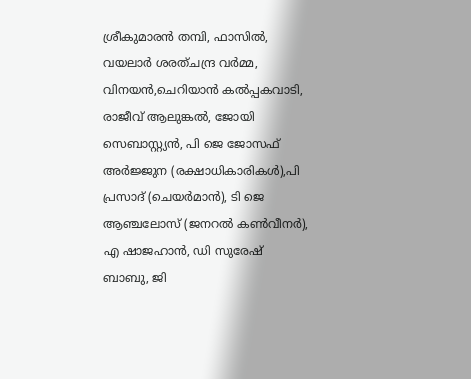ശ്രീകുമാരൻ തമ്പി, ഫാസിൽ, വയലാർ ശരത്ചന്ദ്ര വർമ്മ, വിനയൻ,ചെറിയാൻ കൽപ്പകവാടി, രാജീവ് ആലുങ്കൽ, ജോയി സെബാസ്റ്റ്യൻ, പി ജെ ജോസഫ് അർജ്ജുന (രക്ഷാധികാരികൾ),പി പ്രസാദ് (ചെയർമാൻ), ടി ജെ ആഞ്ചലോസ് (ജനറല്‍ കൺവീനർ), എ ഷാജഹാൻ, ഡി സുരേഷ് ബാബു, ജി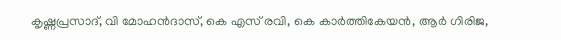കൃഷ്ണപ്രസാദ്‌, വി മോഹൻദാസ്, കെ എസ് രവി, കെ കാർത്തികേയൻ, ആർ ഗിരിജ,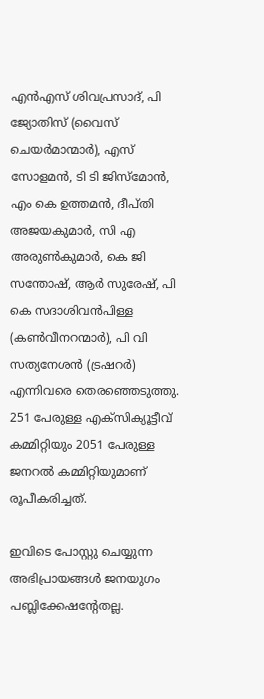എൻഎസ് ശിവപ്രസാദ്, പി ജ്യോതിസ് (വൈസ് ചെയർമാന്മാർ), എസ് സോളമൻ, ടി ടി ജിസ്മോൻ, എം കെ ഉത്തമൻ, ദീപ്‌തി അജയകുമാർ, സി എ അരുൺകുമാർ, കെ ജി സന്തോഷ്, ആർ സുരേഷ്, പി കെ സദാശിവൻപിള്ള (കൺവീനറന്മാർ), പി വി സത്യനേശൻ (ട്രഷറർ) എന്നിവരെ തെരഞ്ഞെടുത്തു. 251 പേരുള്ള എക്സിക്യൂട്ടീവ് കമ്മിറ്റിയും 2051 പേരുള്ള ജനറല്‍ കമ്മിറ്റിയുമാണ് രൂപീകരിച്ചത്.

ഇവിടെ പോസ്റ്റു ചെയ്യുന്ന അഭിപ്രായങ്ങള്‍ ജനയുഗം പബ്ലിക്കേഷന്റേതല്ല.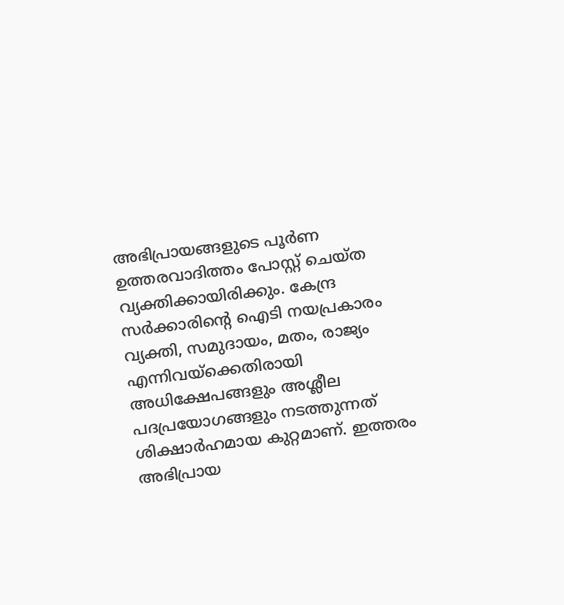അഭിപ്രായങ്ങളുടെ പൂര്‍ണ ഉത്തരവാദിത്തം പോസ്റ്റ് ചെയ്ത വ്യക്തിക്കായിരിക്കും. കേന്ദ്ര സര്‍ക്കാരിന്റെ ഐടി നയപ്രകാരം വ്യക്തി, സമുദായം, മതം, രാജ്യം എന്നിവയ്‌ക്കെതിരായി അധിക്ഷേപങ്ങളും അശ്ലീല പദപ്രയോഗങ്ങളും നടത്തുന്നത് ശിക്ഷാര്‍ഹമായ കുറ്റമാണ്. ഇത്തരം അഭിപ്രായ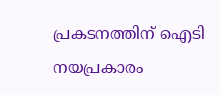പ്രകടനത്തിന് ഐടി നയപ്രകാരം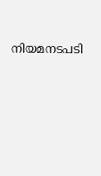നിയമനടപടി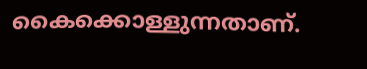കൈക്കൊള്ളുന്നതാണ്.